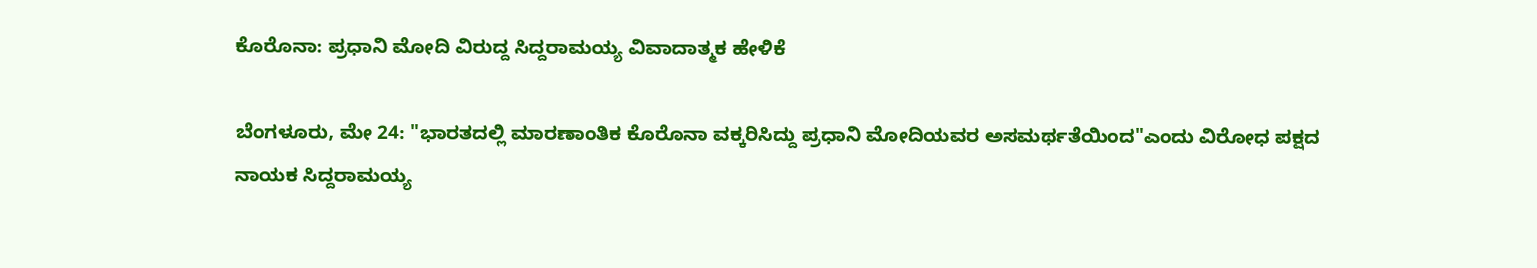ಕೊರೊನಾ: ಪ್ರಧಾನಿ ಮೋದಿ ವಿರುದ್ದ ಸಿದ್ದರಾಮಯ್ಯ ವಿವಾದಾತ್ಮಕ ಹೇಳಿಕೆ

ಬೆಂಗಳೂರು, ಮೇ 24: "ಭಾರತದಲ್ಲಿ ಮಾರಣಾಂತಿಕ ಕೊರೊನಾ ವಕ್ಕರಿಸಿದ್ದು ಪ್ರಧಾನಿ ಮೋದಿಯವರ ಅಸಮರ್ಥತೆಯಿಂದ"ಎಂದು ವಿರೋಧ ಪಕ್ಷದ ನಾಯಕ ಸಿದ್ದರಾಮಯ್ಯ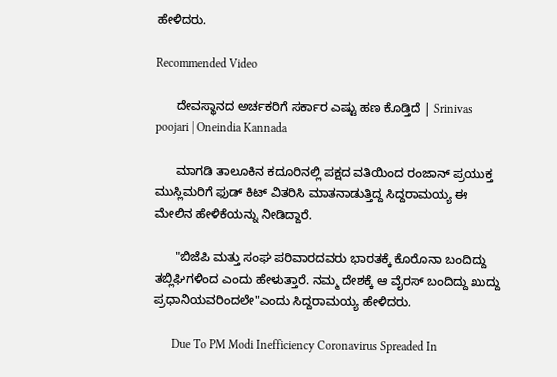ಹೇಳಿದರು.

Recommended Video

      ದೇವಸ್ಥಾನದ ಅರ್ಚಕರಿಗೆ ಸರ್ಕಾರ ಎಷ್ಟು ಹಣ ಕೊಡ್ತಿದೆ | Srinivas poojari | Oneindia Kannada

      ಮಾಗಡಿ ತಾಲೂಕಿನ ಕದೂರಿನಲ್ಲಿ ಪಕ್ಷದ ವತಿಯಿಂದ ರಂಜಾನ್ ಪ್ರಯುಕ್ತ ಮುಸ್ಲಿಮರಿಗೆ ಫುಡ್ ಕಿಟ್ ವಿತರಿಸಿ ಮಾತನಾಡುತ್ತಿದ್ದ ಸಿದ್ದರಾಮಯ್ಯ ಈ ಮೇಲಿನ ಹೇಳಿಕೆಯನ್ನು ನೀಡಿದ್ದಾರೆ.

      "ಬಿಜೆಪಿ ಮತ್ತು ಸಂಘ ಪರಿವಾರದವರು ಭಾರತಕ್ಕೆ ಕೊರೊನಾ ಬಂದಿದ್ದು ತಬ್ಲಿಘಿಗಳಿಂದ ಎಂದು ಹೇಳುತ್ತಾರೆ. ನಮ್ಮ ದೇಶಕ್ಕೆ ಆ ವೈರಸ್ ಬಂದಿದ್ದು ಖುದ್ದು ಪ್ರಧಾನಿಯವರಿಂದಲೇ"ಎಂದು ಸಿದ್ದರಾಮಯ್ಯ ಹೇಳಿದರು.

      Due To PM Modi Inefficiency Coronavirus Spreaded In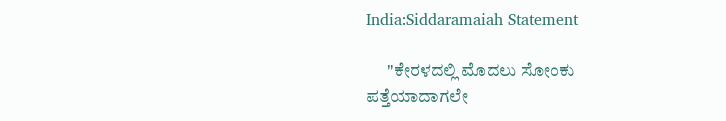India:Siddaramaiah Statement

      "ಕೇರಳದಲ್ಲಿ ಮೊದಲು ಸೋಂಕು ಪತ್ತೆಯಾದಾಗಲೇ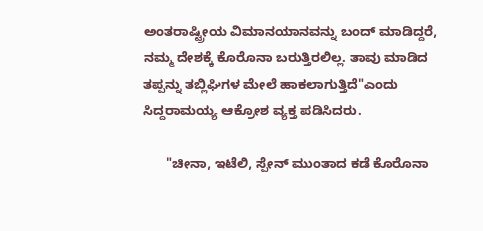ಅಂತರಾಷ್ಟ್ರೀಯ ವಿಮಾನಯಾನವನ್ನು ಬಂದ್ ಮಾಡಿದ್ದರೆ, ನಮ್ಮ ದೇಶಕ್ಕೆ ಕೊರೊನಾ ಬರುತ್ತಿರಲಿಲ್ಲ. ತಾವು ಮಾಡಿದ ತಪ್ಪನ್ನು ತಬ್ಲಿಘಿಗಳ ಮೇಲೆ ಹಾಕಲಾಗುತ್ತಿದೆ"ಎಂದು ಸಿದ್ದರಾಮಯ್ಯ ಆಕ್ರೋಶ ವ್ಯಕ್ತ ಪಡಿಸಿದರು.

      "ಚೀನಾ, ಇಟೆಲಿ, ಸ್ಪೇನ್ ಮುಂತಾದ ಕಡೆ ಕೊರೊನಾ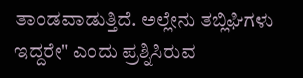ತಾಂಡವಾಡುತ್ತಿದೆ. ಅಲ್ಲೇನು ತಬ್ಲಿಘಿಗಳು ಇದ್ದರೇ" ಎಂದು ಪ್ರಶ್ನಿಸಿರುವ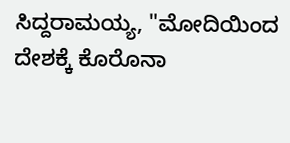ಸಿದ್ದರಾಮಯ್ಯ, "ಮೋದಿಯಿಂದ ದೇಶಕ್ಕೆ ಕೊರೊನಾ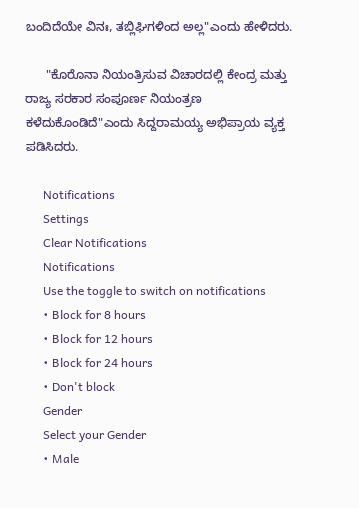ಬಂದಿದೆಯೇ ವಿನಃ, ತಬ್ಲಿಘಿಗಳಿಂದ ಅಲ್ಲ"ಎಂದು ಹೇಳಿದರು.

      "ಕೊರೊನಾ ನಿಯಂತ್ರಿಸುವ ವಿಚಾರದಲ್ಲಿ ಕೇಂದ್ರ ಮತ್ತು ರಾಜ್ಯ ಸರಕಾರ ಸಂಪೂರ್ಣ ನಿಯಂತ್ರಣ ಕಳೆದುಕೊಂಡಿದೆ"ಎಂದು ಸಿದ್ದರಾಮಯ್ಯ ಅಭಿಪ್ರಾಯ ವ್ಯಕ್ತ ಪಡಿಸಿದರು.

      Notifications
      Settings
      Clear Notifications
      Notifications
      Use the toggle to switch on notifications
      • Block for 8 hours
      • Block for 12 hours
      • Block for 24 hours
      • Don't block
      Gender
      Select your Gender
      • Male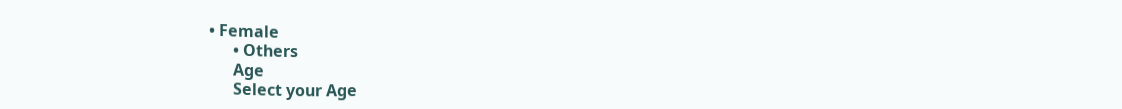• Female
      • Others
      Age
      Select your Age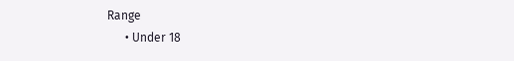Range
      • Under 18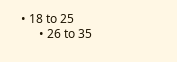• 18 to 25
      • 26 to 35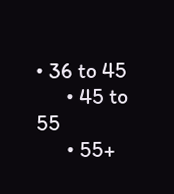• 36 to 45
      • 45 to 55
      • 55+